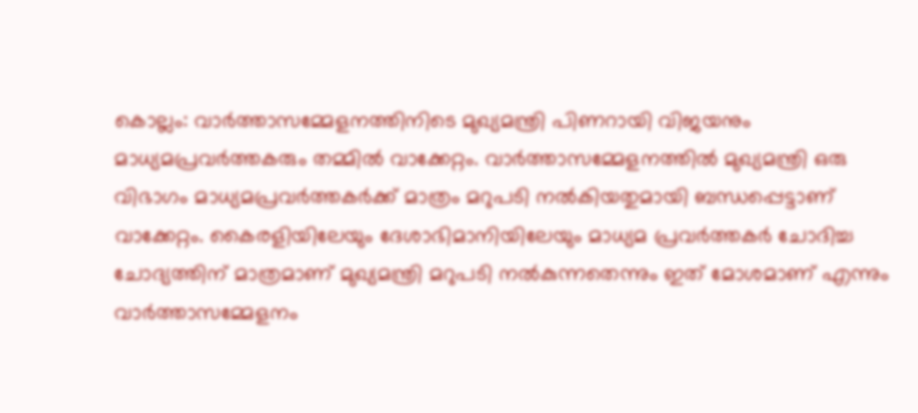കൊല്ലം: വാർത്താസമ്മേളനത്തിനിടെ മുഖ്യമന്ത്രി പിണറായി വിജയനും മാധ്യമപ്രവർത്തകരും തമ്മിൽ വാക്കേറ്റം. വാർത്താസമ്മേളനത്തിൽ മുഖ്യമന്ത്രി ഒരു വിഭാഗം മാധ്യമപ്രവർത്തകർക്ക് മാത്രം മറുപടി നൽകിയതുമായി ബന്ധപ്പെട്ടാണ് വാക്കേറ്റം. കൈരളിയിലേയും ദേശാഭിമാനിയിലേയും മാധ്യമ പ്രവർത്തകർ ചോദിച്ച ചോദ്യത്തിന് മാത്രമാണ് മുഖ്യമന്ത്രി മറുപടി നൽകുന്നതെന്നും ഇത് മോശമാണ് എന്നും വാർത്താസമ്മേളനം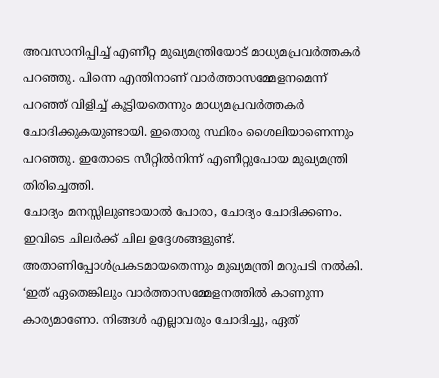അവസാനിപ്പിച്ച് എണീറ്റ മുഖ്യമന്ത്രിയോട് മാധ്യമപ്രവർത്തകർ പറഞ്ഞു. പിന്നെ എന്തിനാണ് വാർത്താസമ്മേളനമെന്ന് പറഞ്ഞ് വിളിച്ച് കൂട്ടിയതെന്നും മാധ്യമപ്രവർത്തകർ ചോദിക്കുകയുണ്ടായി. ഇതൊരു സ്ഥിരം ശൈലിയാണെന്നും പറഞ്ഞു. ഇതോടെ സീറ്റിൽനിന്ന് എണീറ്റുപോയ മുഖ്യമന്ത്രി തിരിച്ചെത്തി.
ചോദ്യം മനസ്സിലുണ്ടായാൽ പോരാ, ചോദ്യം ചോദിക്കണം. ഇവിടെ ചിലർക്ക് ചില ഉദ്ദേശങ്ങളുണ്ട്. അതാണിപ്പോൾപ്രകടമായതെന്നും മുഖ്യമന്ത്രി മറുപടി നൽകി.
‘ഇത് ഏതെങ്കിലും വാർത്താസമ്മേളനത്തിൽ കാണുന്ന കാര്യമാണോ. നിങ്ങൾ എല്ലാവരും ചോദിച്ചു, ഏത്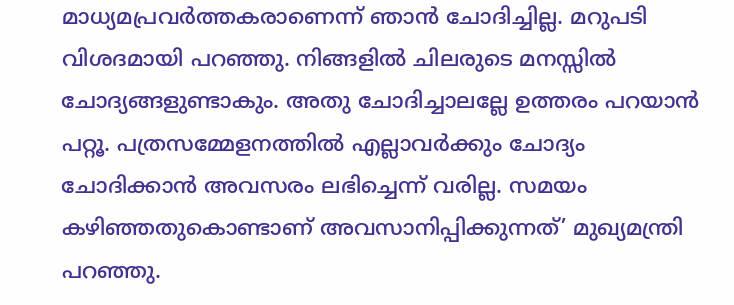മാധ്യമപ്രവർത്തകരാണെന്ന് ഞാൻ ചോദിച്ചില്ല. മറുപടി വിശദമായി പറഞ്ഞു. നിങ്ങളിൽ ചിലരുടെ മനസ്സിൽ ചോദ്യങ്ങളുണ്ടാകും. അതു ചോദിച്ചാലല്ലേ ഉത്തരം പറയാൻ പറ്റൂ. പത്രസമ്മേളനത്തിൽ എല്ലാവർക്കും ചോദ്യം ചോദിക്കാൻ അവസരം ലഭിച്ചെന്ന് വരില്ല. സമയം കഴിഞ്ഞതുകൊണ്ടാണ് അവസാനിപ്പിക്കുന്നത്’ മുഖ്യമന്ത്രി പറഞ്ഞു.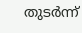തുടർന്ന്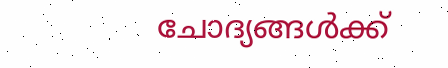ചോദ്യങ്ങൾക്ക്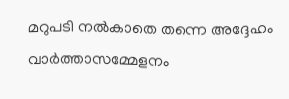മറുപടി നൽകാതെ തന്നെ അദ്ദേഹം വാർത്താസമ്മേളനം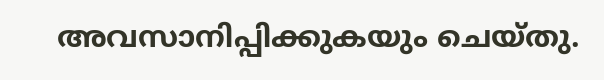അവസാനിപ്പിക്കുകയും ചെയ്തു.